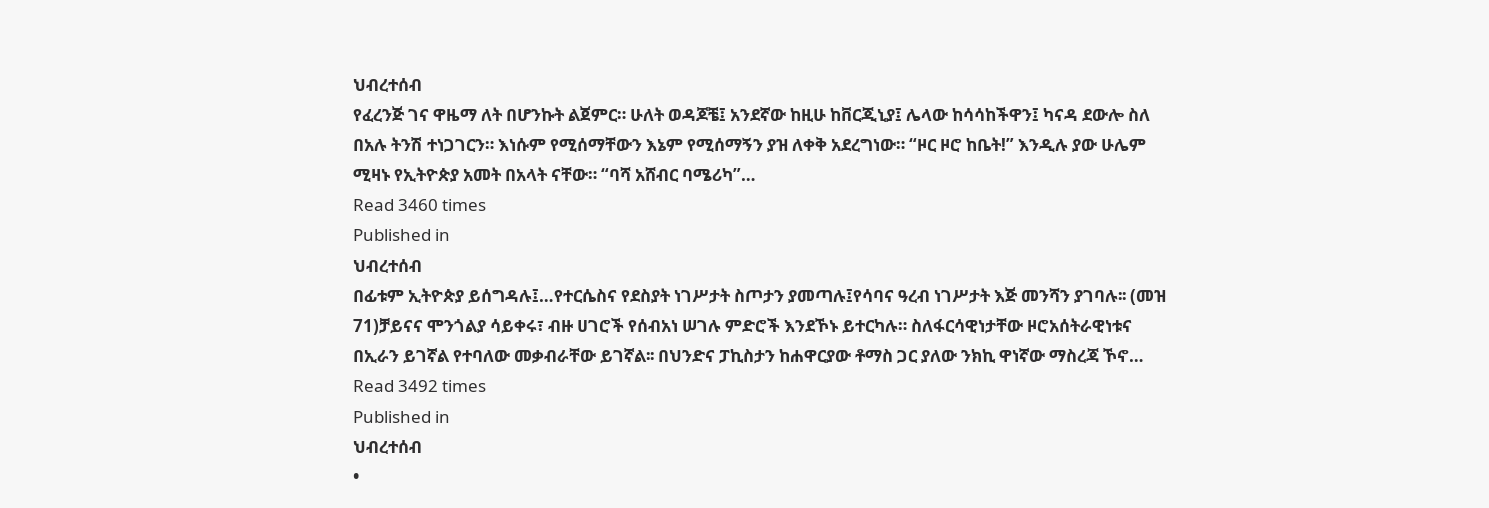ህብረተሰብ
የፈረንጅ ገና ዋዜማ ለት በሆንኩት ልጀምር። ሁለት ወዳጆቼ፤ አንደኛው ከዚሁ ከቨርጂኒያ፤ ሌላው ከሳሳከችዋን፤ ካናዳ ደውሎ ስለ በአሉ ትንሽ ተነጋገርን። እነሱም የሚሰማቸውን እኔም የሚሰማኝን ያዝ ለቀቅ አደረግነው። “ዞር ዞሮ ከቤት!” እንዲሉ ያው ሁሌም ሚዛኑ የኢትዮጵያ አመት በአላት ናቸው። “ባሻ አሸብር ባሜሪካ”…
Read 3460 times
Published in
ህብረተሰብ
በፊቱም ኢትዮጵያ ይሰግዳሉ፤…የተርሴስና የደስያት ነገሥታት ስጦታን ያመጣሉ፤የሳባና ዓረብ ነገሥታት እጅ መንሻን ያገባሉ፡፡ (መዝ 71)ቻይናና ሞንጎልያ ሳይቀሩ፣ ብዙ ሀገሮች የሰብአነ ሠገሉ ምድሮች እንደኾኑ ይተርካሉ። ስለፋርሳዊነታቸው ዞሮአሰትራዊነቱና በኢራን ይገኛል የተባለው መቃብራቸው ይገኛል፡፡ በህንድና ፓኪስታን ከሐዋርያው ቶማስ ጋር ያለው ንክኪ ዋነኛው ማስረጃ ኾኖ…
Read 3492 times
Published in
ህብረተሰብ
•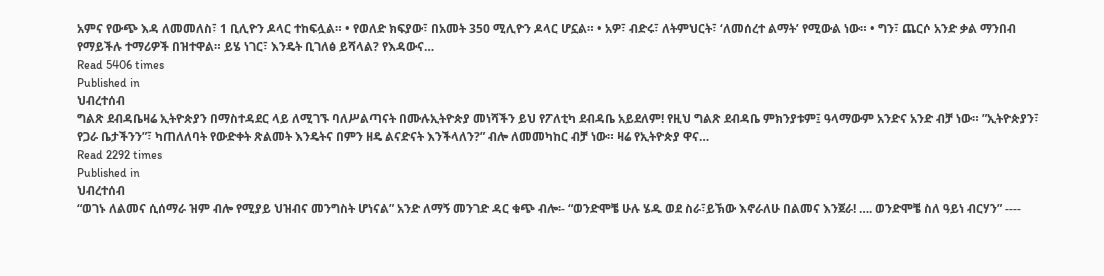አምና የውጭ እዳ ለመመለስ፣ 1 ቢሊዮን ዶላር ተከፍሏል። • የወለድ ክፍያው፣ በአመት 350 ሚሊዮን ዶላር ሆኗል። • አዎ፣ ብድሩ፣ ለትምህርት፣ ‘ለመሰረተ ልማት’ የሚውል ነው። • ግን፣ ጨርሶ አንድ ቃል ማንበብ የማይችሉ ተማሪዎች በዝተዋል። ይሄ ነገር፣ እንዴት ቢገለፅ ይሻላል? የእዳውና…
Read 5406 times
Published in
ህብረተሰብ
ግልጽ ደብዳቤዛሬ ኢትዮጵያን በማስተዳደር ላይ ለሚገኙ ባለሥልጣናት በሙሉኢትዮጵያ መነሻችን ይህ የፖለቲካ ደብዳቤ አይደለም! የዚህ ግልጽ ደብዳቤ ምክንያቱም፤ ዓላማውም አንድና አንድ ብቻ ነው። ”ኢትዮጵያን፣ የጋራ ቤታችንን”፣ ካጠለለባት የውድቀት ጽልመት እንዴትና በምን ዘዴ ልናድናት እንችላለን?” ብሎ ለመመካከር ብቻ ነው። ዛሬ የኢትዮጵያ ዋና…
Read 2292 times
Published in
ህብረተሰብ
“ወገኑ ለልመና ሲሰማራ ዝም ብሎ የሚያይ ህዝብና መንግስት ሆነናል” አንድ ለማኝ መንገድ ዳር ቁጭ ብሎ፡- “ወንድሞቼ ሁሉ ሄዱ ወደ ስራ፣ይኽው እኖራለሁ በልመና እንጀራ! …. ወንድሞቼ ስለ ዓይነ ብርሃን” ----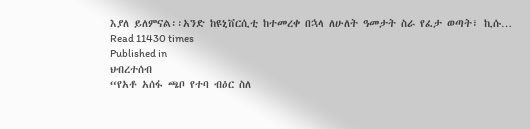እያለ ይለምናል፡፡አንድ ከዩኒቨርሲቲ ከተመረቀ በኋላ ለሁለት ዓመታት ስራ የፈታ ወጣት፣ ኪሱ…
Read 11430 times
Published in
ህብረተሰብ
“የአቶ አሰፋ ጫቦ የተባ ብዕር ስለ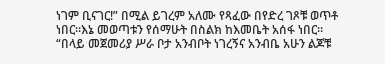ነገም ቢናገር!” በሚል ይገረም አለሙ የጻፈው በየድረ ገጾቹ ወጥቶ ነበር።እኔ መወጣቱን የሰማሁት በስልክ ከእመቤት አሰፋ ነበር። “በላይ መጀመሪያ ሥራ ቦታ አንብቦት ነገረኝና አንብቤ አሁን ልጆቹ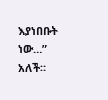እያነበቡት ነው…” አለች።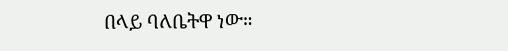በላይ ባለቤትዋ ነው።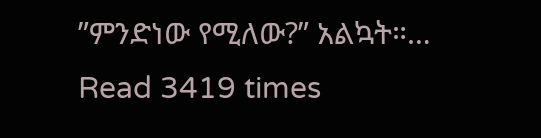”ምንድነው የሚለው?” አልኳት።…
Read 3419 times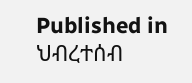Published in
ህብረተሰብ